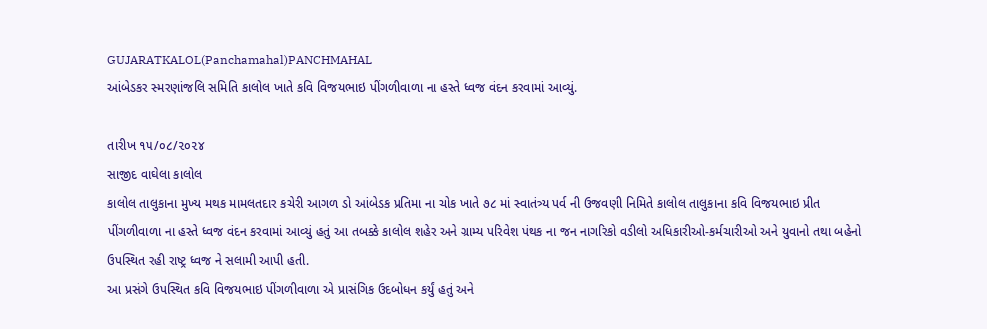GUJARATKALOL(Panchamahal)PANCHMAHAL
આંબેડકર સ્મરણાંજલિ સમિતિ કાલોલ ખાતે કવિ વિજયભાઇ પીંગળીવાળા ના હસ્તે ધ્વજ વંદન કરવામાં આવ્યું.

તારીખ ૧૫/૦૮/૨૦૨૪
સાજીદ વાઘેલા કાલોલ
કાલોલ તાલુકાના મુખ્ય મથક મામલતદાર કચેરી આગળ ડો આંબેડક પ્રતિમા ના ચોક ખાતે ૭૮ માં સ્વાતંત્ર્ય પર્વ ની ઉજવણી નિમિતે કાલોલ તાલુકાના કવિ વિજયભાઇ પ્રીત પીંગળીવાળા ના હસ્તે ધ્વજ વંદન કરવામાં આવ્યું હતું આ તબક્કે કાલોલ શહેર અને ગ્રામ્ય પરિવેશ પંથક ના જન નાગરિકો વડીલો અધિકારીઓ-કર્મચારીઓ અને યુવાનો તથા બહેનો ઉપસ્થિત રહી રાષ્ટ્ર ધ્વજ ને સલામી આપી હતી.
આ પ્રસંગે ઉપસ્થિત કવિ વિજયભાઇ પીંગળીવાળા એ પ્રાસંગિક ઉદબોધન કર્યું હતું અને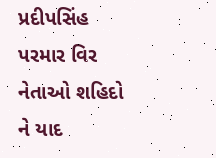પ્રદીપસિંહ પરમાર વિર નેતાઓ શહિદો ને યાદ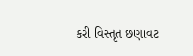કરી વિસ્તૃત છણાવટ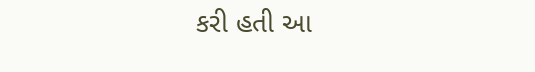કરી હતી આ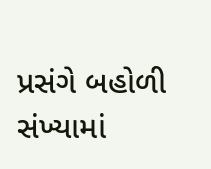પ્રસંગે બહોળી સંખ્યામાં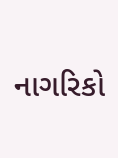નાગરિકો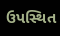ઉપસ્થિત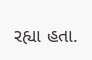રહ્યા હતા.